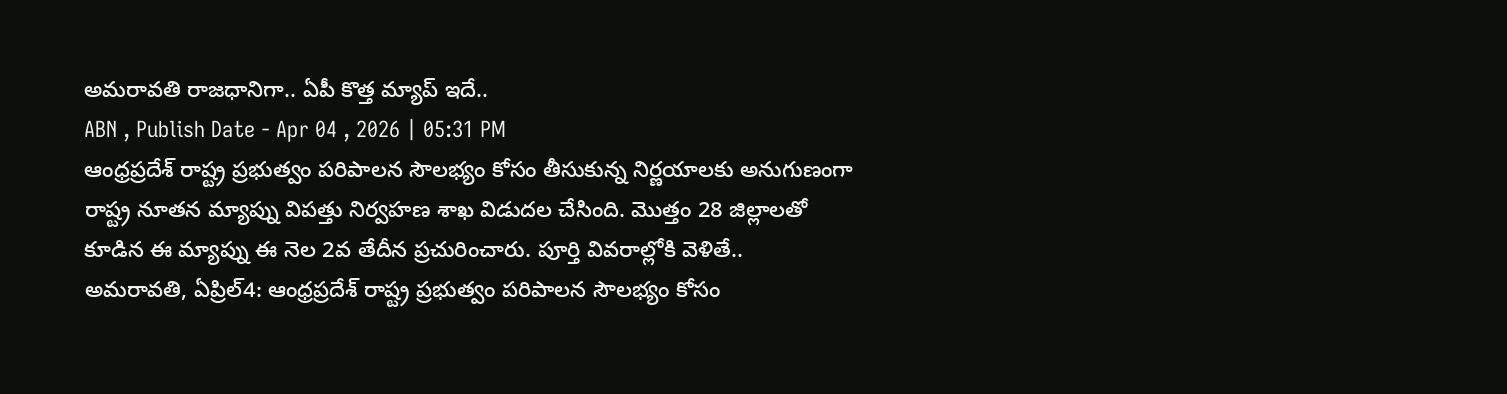అమరావతి రాజధానిగా.. ఏపీ కొత్త మ్యాప్ ఇదే..
ABN , Publish Date - Apr 04 , 2026 | 05:31 PM
ఆంధ్రప్రదేశ్ రాష్ట్ర ప్రభుత్వం పరిపాలన సౌలభ్యం కోసం తీసుకున్న నిర్ణయాలకు అనుగుణంగా రాష్ట్ర నూతన మ్యాప్ను విపత్తు నిర్వహణ శాఖ విడుదల చేసింది. మొత్తం 28 జిల్లాలతో కూడిన ఈ మ్యాప్ను ఈ నెల 2వ తేదీన ప్రచురించారు. పూర్తి వివరాల్లోకి వెళితే..
అమరావతి, ఏప్రిల్4: ఆంధ్రప్రదేశ్ రాష్ట్ర ప్రభుత్వం పరిపాలన సౌలభ్యం కోసం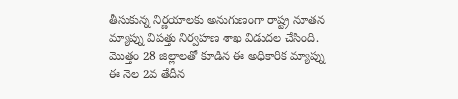తీసుకున్న నిర్ణయాలకు అనుగుణంగా రాష్ట్ర నూతన మ్యాప్ను విపత్తు నిర్వహణ శాఖ విడుదల చేసింది. మొత్తం 28 జిల్లాలతో కూడిన ఈ అధికారిక మ్యాప్ను ఈ నెల 2వ తేదీన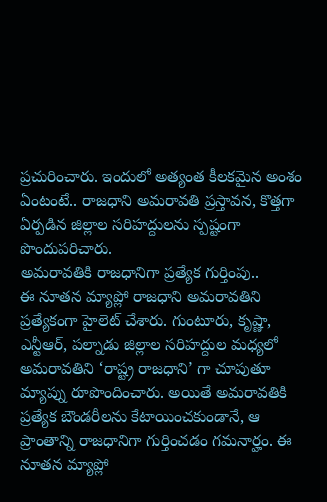ప్రచురించారు. ఇందులో అత్యంత కీలకమైన అంశం ఏంటంటే.. రాజధాని అమరావతి ప్రస్తావన, కొత్తగా ఏర్పడిన జిల్లాల సరిహద్దులను స్పష్టంగా పొందుపరిచారు.
అమరావతికి రాజధానిగా ప్రత్యేక గుర్తింపు..
ఈ నూతన మ్యాప్లో రాజధాని అమరావతిని ప్రత్యేకంగా హైలెట్ చేశారు. గుంటూరు, కృష్ణా, ఎన్టీఆర్, పల్నాడు జిల్లాల సరిహద్దుల మధ్యలో అమరావతిని ‘రాష్ట్ర రాజధాని’ గా చూపుతూ మ్యాప్ను రూపొందించారు. అయితే అమరావతికి ప్రత్యేక బౌండరీలను కేటాయించకుండానే, ఆ ప్రాంతాన్ని రాజధానిగా గుర్తించడం గమనార్హం. ఈ నూతన మ్యాప్లో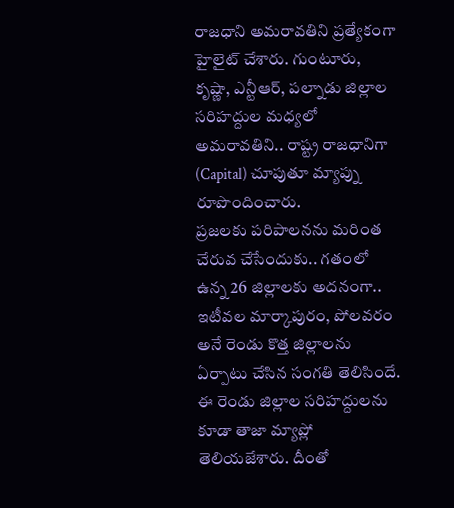రాజధాని అమరావతిని ప్రత్యేకంగా హైలైట్ చేశారు. గుంటూరు, కృష్ణా, ఎన్టీఆర్, పల్నాడు జిల్లాల సరిహద్దుల మధ్యలో అమరావతిని.. రాష్ట్ర రాజధానిగా (Capital) చూపుతూ మ్యాప్ను రూపొందించారు.
ప్రజలకు పరిపాలనను మరింత చేరువ చేసేందుకు.. గతంలో ఉన్న 26 జిల్లాలకు అదనంగా.. ఇటీవల మార్కాపురం, పోలవరం అనే రెండు కొత్త జిల్లాలను ఏర్పాటు చేసిన సంగతి తెలిసిందే. ఈ రెండు జిల్లాల సరిహద్దులను కూడా తాజా మ్యాప్లో తెలియజేశారు. దీంతో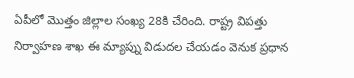ఏపీలో మొత్తం జిల్లాల సంఖ్య 28కి చేరింది. రాష్ట్ర విపత్తు నిర్వాహణ శాఖ ఈ మ్యాప్ను విడుదల చేయడం వెనుక ప్రధాన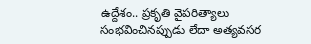ఉద్దేశం.. ప్రకృతి వైపరిత్యాలు సంభవించినప్పుడు లేదా అత్యవసర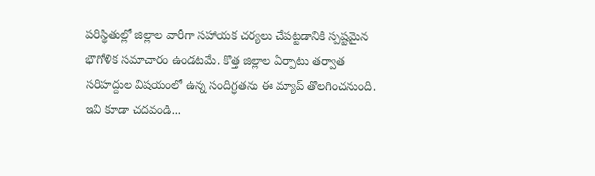పరిస్థితుల్లో జిల్లాల వారీగా సహాయక చర్యలు చేపట్టడానికి స్పష్టమైన భౌగోళిక సమాచారం ఉండటమే. కొత్త జిల్లాల ఏర్పాటు తర్వాత సరిహద్దుల విషయంలో ఉన్న సందిగ్ధతను ఈ మ్యాప్ తొలగించనుంది.
ఇవి కూడా చదవండి...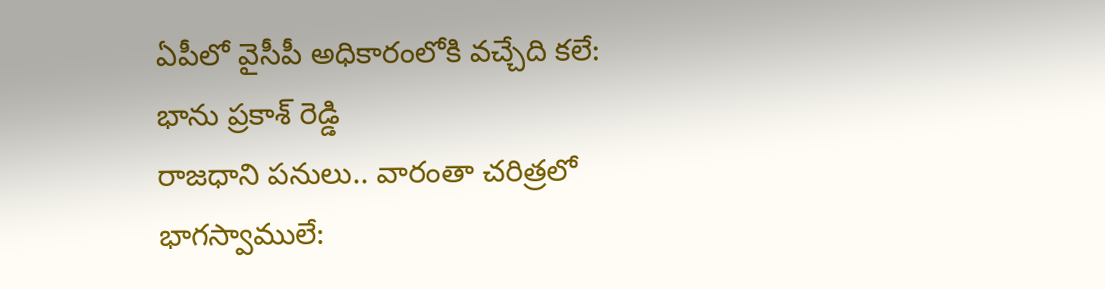ఏపీలో వైసీపీ అధికారంలోకి వచ్చేది కలే: భాను ప్రకాశ్ రెడ్డి
రాజధాని పనులు.. వారంతా చరిత్రలో భాగస్వాములే: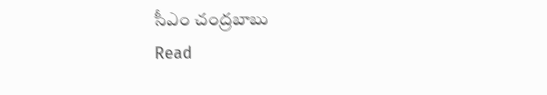సీఎం చంద్రబాబు
Read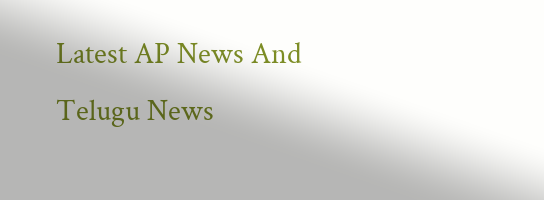Latest AP News And Telugu News